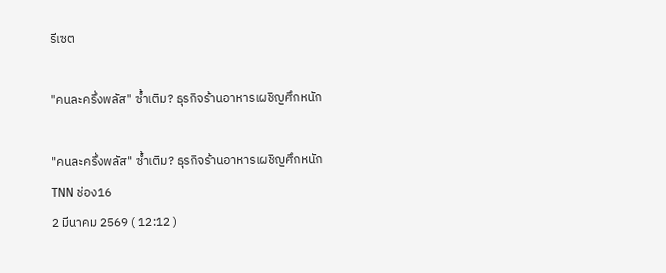รีเซต

"คนละครึ่งพลัส" ซ้ำเติม? ธุรกิจร้านอาหารเผชิญศึกหนัก

"คนละครึ่งพลัส" ซ้ำเติม? ธุรกิจร้านอาหารเผชิญศึกหนัก
TNN ช่อง16
2 มีนาคม 2569 ( 12:12 )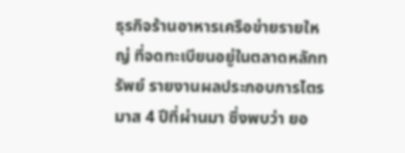ธุรกิจร้านอาหารเครือข่ายรายใหญ่ ที่จดทะเบียนอยู่ในตลาดหลักทรัพย์ รายงานผลประกอบการไตรมาส 4 ปีที่ผ่านมา ซึ่งพบว่า ยอ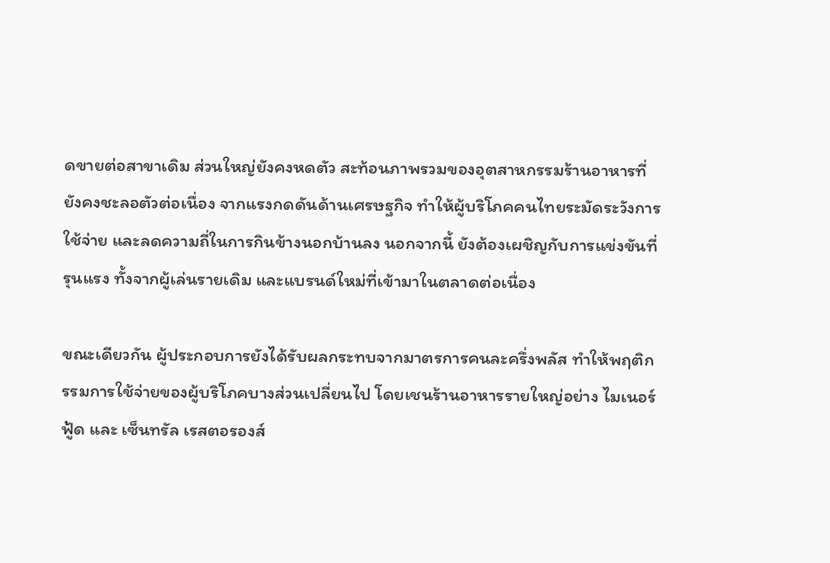ดขายต่อสาขาเดิม ส่วนใหญ่ยังคงหดตัว สะท้อนภาพรวมของอุตสาหกรรมร้านอาหารที่ยังคงชะลอตัวต่อเนื่อง จากแรงกดดันด้านเศรษฐกิจ ทำให้ผู้บริโภคคนไทยระมัดระวังการใช้จ่าย และลดความถี่ในการกินข้างนอกบ้านลง นอกจากนี้ ยังต้องเผชิญกับการแข่งขันที่รุนแรง ทั้งจากผู้เล่นรายเดิม และแบรนด์ใหม่ที่เข้ามาในตลาดต่อเนื่อง

ขณะเดียวกัน ผู้ประกอบการยังได้รับผลกระทบจากมาตรการคนละครึ่งพลัส ทำให้พฤติกรรมการใช้จ่ายของผู้บริโภคบางส่วนเปลี่ยนไป โดยเชนร้านอาหารรายใหญ่อย่าง ไมเนอร์ ฟู้ด และ เซ็นทรัล เรสตอรองส์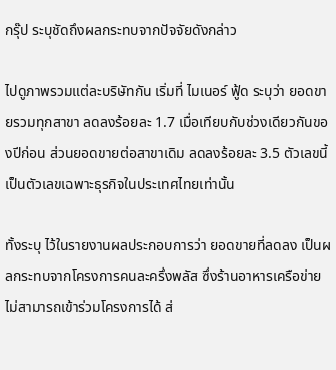กรุ๊ป ระบุชัดถึงผลกระทบจากปัจจัยดังกล่าว

ไปดูภาพรวมแต่ละบริษัทกัน เริ่มที่ ไมเนอร์ ฟู้ด ระบุว่า ยอดขายรวมทุกสาขา ลดลงร้อยละ 1.7 เมื่อเทียบกับช่วงเดียวกันของปีก่อน ส่วนยอดขายต่อสาขาเดิม ลดลงร้อยละ 3.5 ตัวเลขนี้ เป็นตัวเลขเฉพาะธุรกิจในประเทศไทยเท่านั้น

ทั้งระบุ ไว้ในรายงานผลประกอบการว่า ยอดขายที่ลดลง เป็นผลกระทบจากโครงการคนละครึ่งพลัส ซึ่งร้านอาหารเครือข่ายไม่สามารถเข้าร่วมโครงการได้ ส่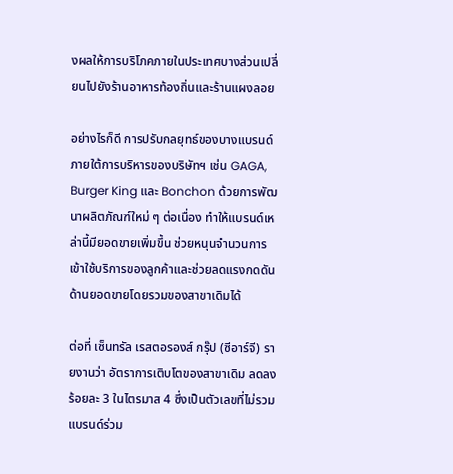งผลให้การบริโภคภายในประเทศบางส่วนเปลี่ยนไปยังร้านอาหารท้องถิ่นและร้านแผงลอย

อย่างไรก็ดี การปรับกลยุทธ์ของบางแบรนด์ภายใต้การบริหารของบริษัทฯ เช่น GAGA, Burger King และ Bonchon ด้วยการพัฒนาผลิตภัณฑ์ใหม่ ๆ ต่อเนื่อง ทำให้แบรนด์เหล่านี้มียอดขายเพิ่มขึ้น ช่วยหนุนจำนวนการเข้าใช้บริการของลูกค้าและช่วยลดแรงกดดันด้านยอดขายโดยรวมของสาขาเดิมได้

ต่อที่ เซ็นทรัล เรสตอรองส์ กรุ๊ป (ซีอาร์จี) รายงานว่า อัตราการเติบโตของสาขาเดิม ลดลงร้อยละ 3 ในไตรมาส 4 ซึ่งเป็นตัวเลขที่ไม่รวมแบรนด์ร่วม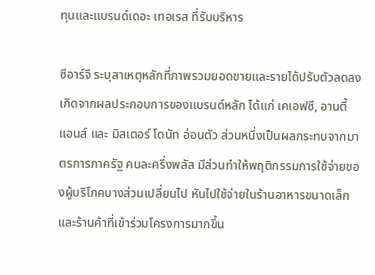ทุนและแบรนด์เดอะ เทอเรส ที่รับบริหาร

ซีอาร์จี ระบุสาเหตุหลักที่ภาพรวมยอดขายและรายได้ปรับตัวลดลง เกิดจากผลประกอบการของแบรนด์หลัก ได้แก่ เคเอฟซี, อานตี้ แอนส์ และ มิสเตอร์ โดนัท อ่อนตัว ส่วนหนึ่งเป็นผลกระทบจากมาตรการภาครัฐ คนละครึ่งพลัส มีส่วนทำให้พฤติกรรมการใช้จ่ายของผู้บริโภคบางส่วนเปลี่ยนไป หันไปใช้จ่ายในร้านอาหารขนาดเล็กและร้านค้าที่เข้าร่วมโครงการมากขึ้น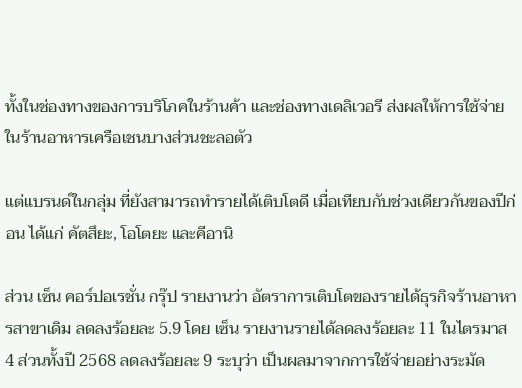ทั้งในช่องทางของการบริโภคในร้านค้า และช่องทางเดลิเวอรี ส่งผลให้การใช้จ่ายในร้านอาหารเครือเชนบางส่วนชะลอตัว

แต่แบรนด์ในกลุ่ม ที่ยังสามารถทำรายได้เติบโตดี เมื่อเทียบกับช่วงเดียวกันของปีก่อน ได้แก่ คัตสึยะ, โอโตยะ และคีอานิ

ส่วน เซ็น คอร์ปอเรชั่น กรุ๊ป รายงานว่า อัตราการเติบโตของรายได้ธุรกิจร้านอาหารสาขาเดิม ลดลงร้อยละ 5.9 โดย เซ็น รายงานรายได้ลดลงร้อยละ 11 ในไตรมาส 4 ส่วนทั้งปี 2568 ลดลงร้อยละ 9 ระบุว่า เป็นผลมาจากการใช้จ่ายอย่างระมัด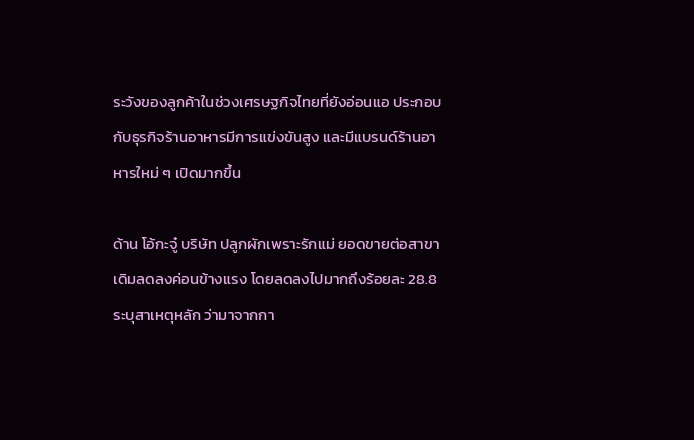ระวังของลูกค้าในช่วงเศรษฐกิจไทยที่ยังอ่อนแอ ประกอบกับธุรกิจร้านอาหารมีการแข่งขันสูง และมีแบรนด์ร้านอาหารใหม่ ๆ เปิดมากขึ้น

ด้าน โอ้กะจู๋ บริษัท ปลูกผักเพราะรักแม่ ยอดขายต่อสาขาเดิมลดลงค่อนข้างแรง โดยลดลงไปมากถึงร้อยละ 28.8 ระบุสาเหตุหลัก ว่ามาจากกา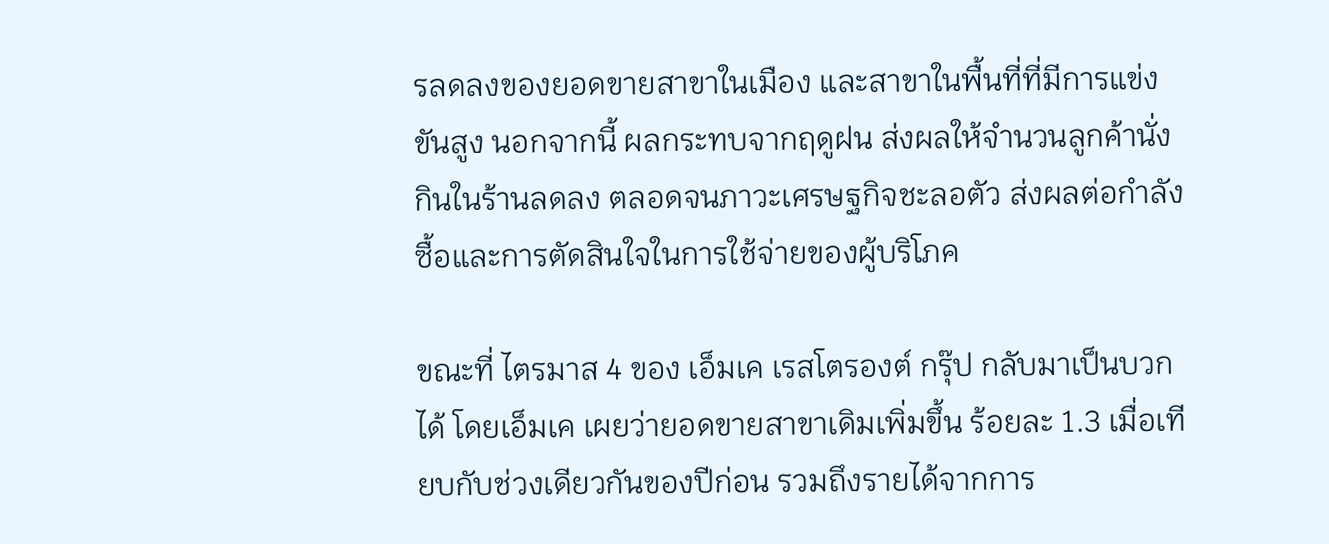รลดลงของยอดขายสาขาในเมือง และสาขาในพื้นที่ที่มีการแข่งขันสูง นอกจากนี้ ผลกระทบจากฤดูฝน ส่งผลให้จำนวนลูกค้านั่งกินในร้านลดลง ตลอดจนภาวะเศรษฐกิจชะลอตัว ส่งผลต่อกำลังซื้อและการตัดสินใจในการใช้จ่ายของผู้บริโภค

ขณะที่ ไตรมาส 4 ของ เอ็มเค เรสโตรองต์ กรุ๊ป กลับมาเป็นบวกได้ โดยเอ็มเค เผยว่ายอดขายสาขาเดิมเพิ่มขึ้น ร้อยละ 1.3 เมื่อเทียบกับช่วงเดียวกันของปีก่อน รวมถึงรายได้จากการ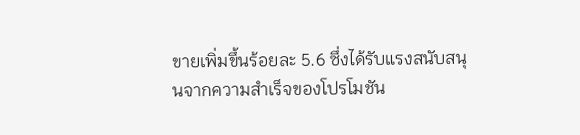ขายเพิ่มขึ้นร้อยละ 5.6 ซึ่งได้รับแรงสนับสนุนจากความสำเร็จของโปรโมชัน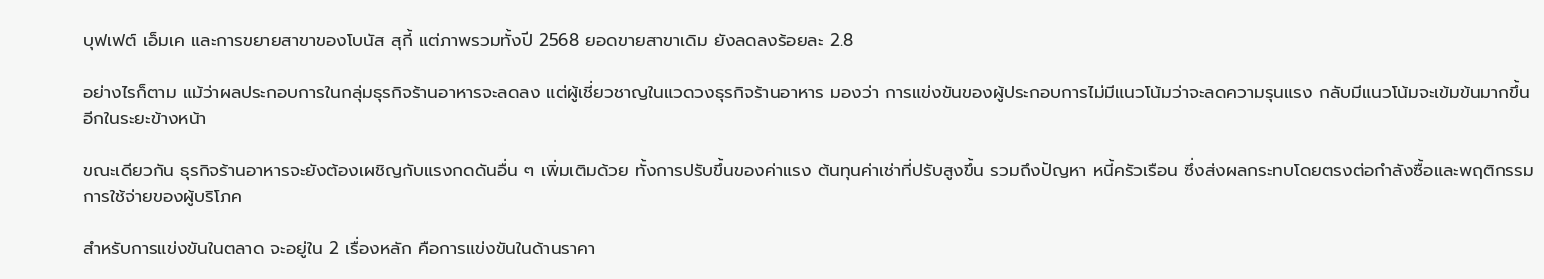บุฟเฟต์ เอ็มเค และการขยายสาขาของโบนัส สุกี้ แต่ภาพรวมทั้งปี 2568 ยอดขายสาขาเดิม ยังลดลงร้อยละ 2.8

อย่างไรก็ตาม แม้ว่าผลประกอบการในกลุ่มธุรกิจร้านอาหารจะลดลง แต่ผู้เชี่ยวชาญในแวดวงธุรกิจร้านอาหาร มองว่า การแข่งขันของผู้ประกอบการไม่มีแนวโน้มว่าจะลดความรุนแรง กลับมีแนวโน้มจะเข้มข้นมากขึ้นอีกในระยะข้างหน้า

ขณะเดียวกัน ธุรกิจร้านอาหารจะยังต้องเผชิญกับแรงกดดันอื่น ๆ เพิ่มเติมด้วย ทั้งการปรับขึ้นของค่าแรง ต้นทุนค่าเช่าที่ปรับสูงขึ้น รวมถึงปัญหา หนี้ครัวเรือน ซึ่งส่งผลกระทบโดยตรงต่อกำลังซื้อและพฤติกรรมการใช้จ่ายของผู้บริโภค

สำหรับการแข่งขันในตลาด จะอยู่ใน 2 เรื่องหลัก คือการแข่งขันในด้านราคา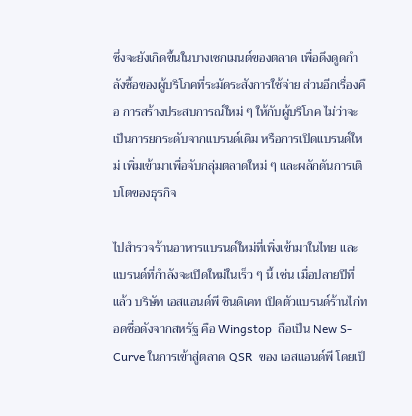ซึ่งจะยังเกิดขึ้นในบางเซกเมนต์ของตลาด เพื่อดึงดูดกำลังซื้อของผู้บริโภคที่ระมัดระสังการใช้จ่าย ส่วนอีกเรื่องคือ การสร้างประสบการณ์ใหม่ ๆ ให้กับผู้บริโภค ไม่ว่าจะเป็นการยกระดับจากแบรนด์เดิม หรือการเปิดแบรนด์ใหม่ เพิ่มเข้ามาเพื่อจับกลุ่มตลาดใหม่ ๆ และผลักดันการเติบโตของธุรกิจ

ไปสำรวจร้านอาหารแบรนด์ใหม่ที่เพิ่งเข้ามาในไทย และแบรนด์ที่กำลังจะเปิดใหม่ในเร็ว ๆ นี้ เช่น เมื่อปลายปีที่แล้ว บริษัท เอสแอนด์พี ซินดิเคท เปิดตัวแบรนด์ร้านไก่ทอดชื่อดังจากสหรัฐ คือ Wingstop  ถือเป็น New S-Curve ในการเข้าสู่ตลาด QSR  ของ เอสแอนด์พี โดยเป็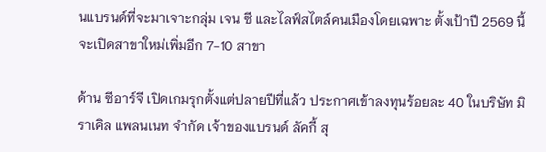นแบรนด์ที่จะมาเจาะกลุ่ม เจน ซี และไลฟ์สไตล์คนเมืองโดยเฉพาะ ตั้งเป้าปี 2569 นี้จะเปิดสาขาใหม่เพิ่มอีก 7-10 สาขา

ด้าน ซีอาร์จี เปิดเกมรุกตั้งแต่ปลายปีที่แล้ว ประกาศเข้าลงทุนร้อยละ 40 ในบริษัท มิราเคิล แพลนเนท จำกัด เจ้าของแบรนด์ ลัคกี้ สุ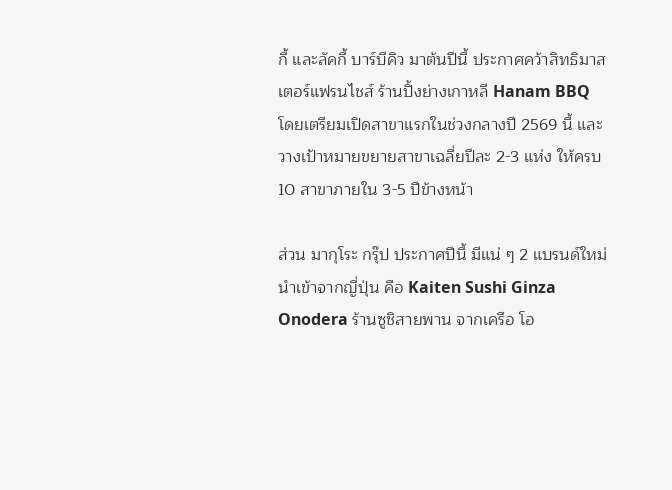กี้ และลัคกี้ บาร์บีคิว มาต้นปีนี้ ประกาศคว้าสิทธิมาสเตอร์แฟรนไชส์ ร้านปิ้งย่างเกาหลี Hanam BBQ  โดยเตรียมเปิดสาขาแรกในช่วงกลางปี 2569 นี้ และวางเป้าหมายขยายสาขาเฉลี่ยปีละ 2-3 แห่ง ให้ครบ 10 สาขาภายใน 3-5 ปีข้างหน้า

ส่วน มากุโระ กรุ๊ป ประกาศปีนี้ มีแน่ ๆ 2 แบรนด์ใหม่นำเข้าจากญี่ปุ่น คือ Kaiten Sushi Ginza Onodera ร้านซูชิสายพาน จากเครือ โอ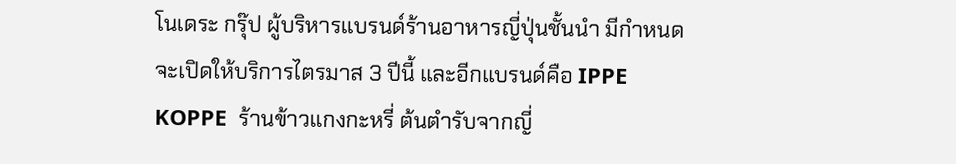โนเดระ กรุ๊ป ผู้บริหารแบรนด์ร้านอาหารญี่ปุ่นชั้นนำ มีกำหนดจะเปิดให้บริการไตรมาส 3 ปีนี้ และอีกแบรนด์คือ IPPE KOPPE  ร้านข้าวแกงกะหรี่ ต้นตำรับจากญี่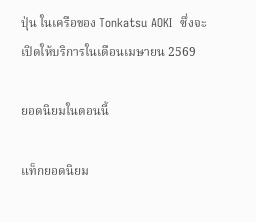ปุ่น ในเครือของ Tonkatsu AOKI  ซึ่งจะเปิดให้บริการในเดือนเมษายน 2569

ยอดนิยมในตอนนี้

แท็กยอดนิยม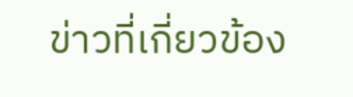ข่าวที่เกี่ยวข้อง